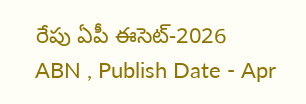రేపు ఏపీ ఈసెట్-2026
ABN , Publish Date - Apr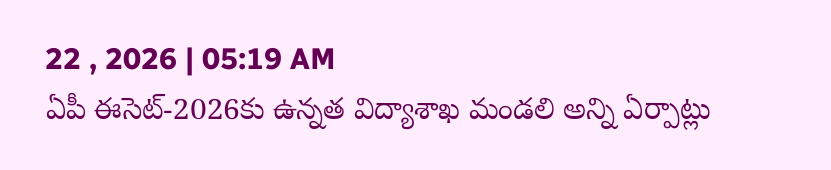22 , 2026 | 05:19 AM
ఏపీ ఈసెట్-2026కు ఉన్నత విద్యాశాఖ మండలి అన్ని ఏర్పాట్లు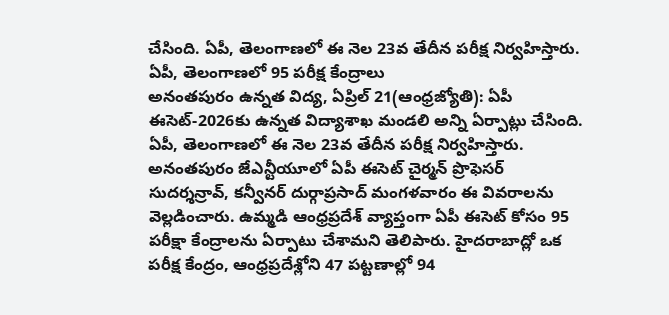చేసింది. ఏపీ, తెలంగాణలో ఈ నెల 23వ తేదీన పరీక్ష నిర్వహిస్తారు.
ఏపీ, తెలంగాణలో 95 పరీక్ష కేంద్రాలు
అనంతపురం ఉన్నత విద్య, ఏప్రిల్ 21(ఆంధ్రజ్యోతి): ఏపీ ఈసెట్-2026కు ఉన్నత విద్యాశాఖ మండలి అన్ని ఏర్పాట్లు చేసింది. ఏపీ, తెలంగాణలో ఈ నెల 23వ తేదీన పరీక్ష నిర్వహిస్తారు. అనంతపురం జేఎన్టీయూలో ఏపీ ఈసెట్ చైర్మన్ ప్రొఫెసర్ సుదర్శన్రావ్, కన్వీనర్ దుర్గాప్రసాద్ మంగళవారం ఈ వివరాలను వెల్లడించారు. ఉమ్మడి ఆంధ్రప్రదేశ్ వ్యాప్తంగా ఏపీ ఈసెట్ కోసం 95 పరీక్షా కేంద్రాలను ఏర్పాటు చేశామని తెలిపారు. హైదరాబాద్లో ఒక పరీక్ష కేంద్రం, ఆంధ్రప్రదేశ్లోని 47 పట్టణాల్లో 94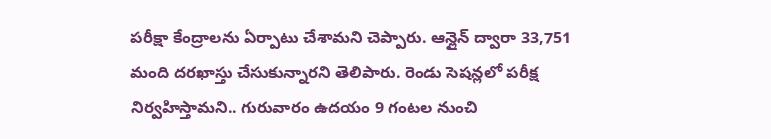పరీక్షా కేంద్రాలను ఏర్పాటు చేశామని చెప్పారు. ఆన్లైన్ ద్వారా 33,751 మంది దరఖాస్తు చేసుకున్నారని తెలిపారు. రెండు సెషన్లలో పరీక్ష నిర్వహిస్తామని.. గురువారం ఉదయం 9 గంటల నుంచి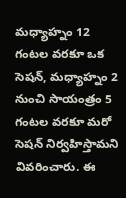మధ్యాహ్నం 12 గంటల వరకూ ఒక సెషన్, మధ్యాహ్నం 2 నుంచి సాయంత్రం 5 గంటల వరకూ మరో సెషన్ నిర్వహిస్తామని వివరించారు. ఈ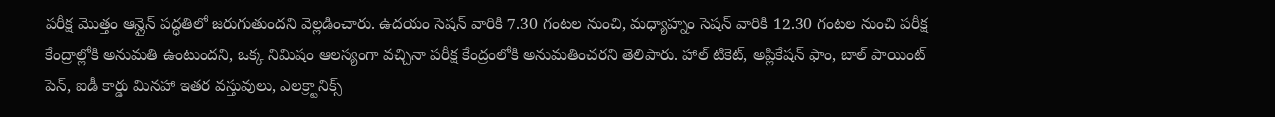పరీక్ష మొత్తం ఆన్లైన్ పద్ధతిలో జరుగుతుందని వెల్లడించారు. ఉదయం సెషన్ వారికి 7.30 గంటల నుంచి, మధ్యాహ్నం సెషన్ వారికి 12.30 గంటల నుంచి పరీక్ష కేంద్రాల్లోకి అనుమతి ఉంటుందని, ఒక్క నిమిషం ఆలస్యంగా వచ్చినా పరీక్ష కేంద్రంలోకి అనుమతించరని తెలిపారు. హాల్ టికెట్, అప్లికేషన్ ఫాం, బాల్ పాయింట్ పెన్, ఐడీ కార్డు మినహా ఇతర వస్తువులు, ఎలక్ర్టానిక్స్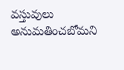వస్తువులు అనుమతించబోమని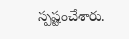స్పష్టంచేశారు.